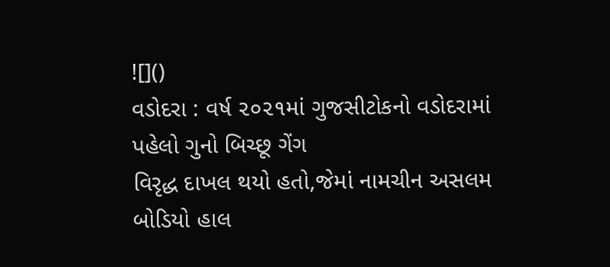![]()
વડોદરા : વર્ષ ૨૦૨૧માં ગુજસીટોકનો વડોદરામાં પહેલો ગુનો બિચ્છૂ ગેંગ
વિરૃદ્ધ દાખલ થયો હતો,જેમાં નામચીન અસલમ બોડિયો હાલ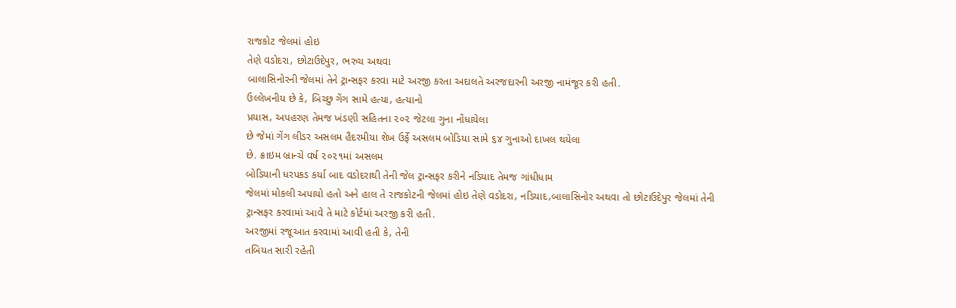રાજકોટ જેલમાં હોઇ
તેણે વડોદરા, છોટાઉદેપુર, ભરુચ અથવા
બાલાસિનોરની જેલમાં તેને ટ્રાન્સફર કરવા માટે અરજી કરતા અદાલતે અરજદારની અરજી નામંજૂર કરી હતી.
ઉલ્લેખનીય છે કે, બિચ્છુ ગેંગ સામે હત્યા, હત્યાનો
પ્રયાસ, અપહરણ તેમજ ખંડણી સહિતના ૨૦૨ જેટલા ગુના નોંધાયેલા
છે જેમાં ગેંગ લીડર અસલમ હૈદરમીયા શેખ ઉર્ફે અસલમ બોડિયા સામે ૬૪ ગુનાઓ દાખલ થયેલા
છે. ક્રાઇમ બ્રાન્ચે વર્ષ ૨૦૨૧માં અસલમ
બોડિયાની ધરપકડ કર્યા બાદ વડોદરાથી તેની જેલ ટ્રાન્સફર કરીને નડિયાદ તેમજ ગાંધીધામ
જેલમાં મોકલી અપાયો હતો અને હાલ તે રાજકોટની જેલમાં હોઇ તેણે વડોદરા, નડિયાદ,બાલાસિનોર અથવા તો છોટાઉદેપુર જેલમાં તેની
ટ્રાન્સફર કરવામાં આવે તે માટે કોર્ટમાં અરજી કરી હતી.
અરજીમાં રજૂઆત કરવામાં આવી હતી કે, તેની
તબિયત સારી રહેતી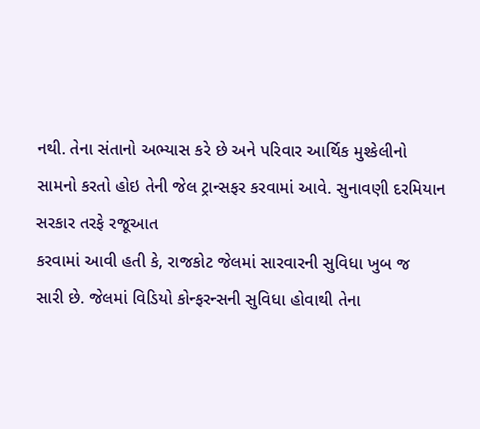નથી. તેના સંતાનો અભ્યાસ કરે છે અને પરિવાર આર્થિક મુશ્કેલીનો
સામનો કરતો હોઇ તેની જેલ ટ્રાન્સફર કરવામાં આવે. સુનાવણી દરમિયાન સરકાર તરફે રજૂઆત
કરવામાં આવી હતી કે, રાજકોટ જેલમાં સારવારની સુવિધા ખુબ જ
સારી છે. જેલમાં વિડિયો કોન્ફરન્સની સુવિધા હોવાથી તેના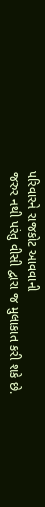પરિવારને રાજકોટ આવવાની
જરુર નથી પરંતુ વીસી દ્વારા જ મુલાકાત કરી શકે છે.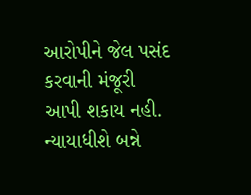આરોપીને જેલ પસંદ કરવાની મંજૂરી
આપી શકાય નહી. ન્યાયાધીશે બન્ને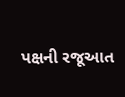પક્ષની રજૂઆત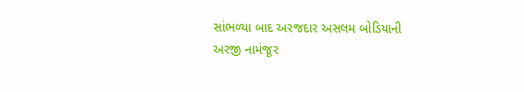સાંભળ્યા બાદ અરજદાર અસલમ બોડિયાની
અરજી નામંજૂર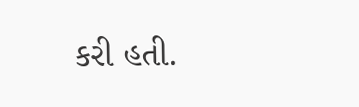કરી હતી.